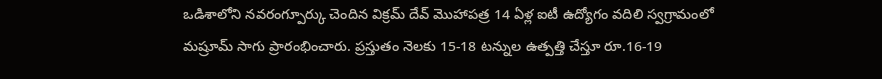ఒడిశాలోని నవరంగ్పూర్కు చెందిన విక్రమ్ దేవ్ మొహాపత్ర 14 ఏళ్ల ఐటీ ఉద్యోగం వదిలి స్వగ్రామంలో మష్రూమ్ సాగు ప్రారంభించారు. ప్రస్తుతం నెలకు 15-18 టన్నుల ఉత్పత్తి చేస్తూ రూ.16-19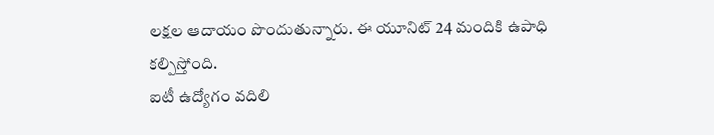లక్షల ఆదాయం పొందుతున్నారు. ఈ యూనిట్ 24 మందికి ఉపాధి కల్పిస్తోంది.
ఐటీ ఉద్యోగం వదిలి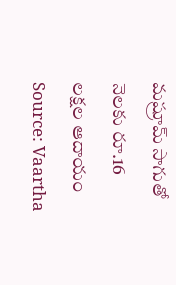మష్రూమ్ సాగుతో నెలకు రూ.16 లక్షల ఆదాయం
Source: Vaartha